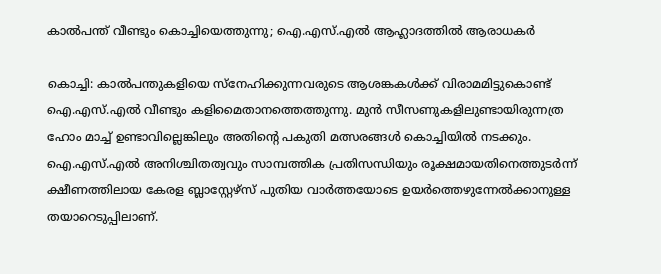കാൽപന്ത് വീണ്ടും കൊച്ചിയെത്തുന്നു; ഐ.എസ്.എൽ ആഹ്ലാദത്തിൽ ആരാധകർ

കൊച്ചി: കാൽപന്തുകളിയെ സ്നേഹിക്കുന്നവരുടെ ആശങ്കകൾക്ക് വിരാമമിട്ടുകൊണ്ട് ഐ.എസ്.എൽ വീണ്ടും കളിമൈതാനത്തെത്തുന്നു. മുൻ സീസണുകളിലുണ്ടായിരുന്നത്ര ഹോം മാച്ച് ഉണ്ടാവില്ലെങ്കിലും അതിന്‍റെ പകുതി മത്സരങ്ങൾ കൊച്ചിയിൽ നടക്കും. ഐ.എസ്.എൽ അനിശ്ചിതത്വവും സാമ്പത്തിക പ്രതിസന്ധിയും രൂക്ഷമായതിനെത്തുടർന്ന് ക്ഷീണത്തിലായ കേരള ബ്ലാസ്റ്റേഴ്സ് പുതിയ വാർത്തയോടെ ഉയർത്തെഴുന്നേൽക്കാനുള്ള തയാറെടുപ്പിലാണ്.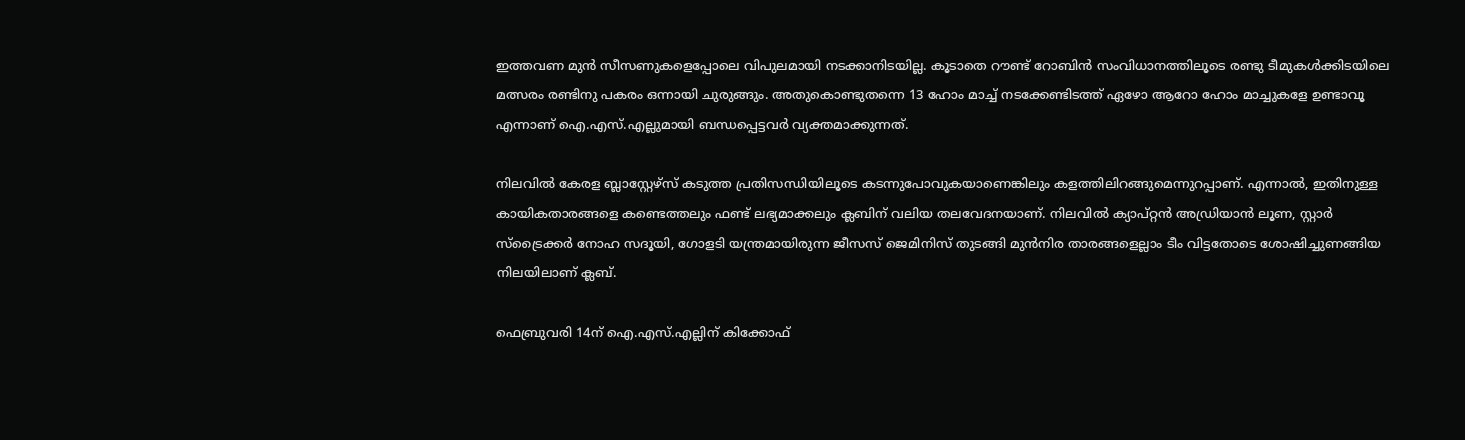ഇത്തവണ മുൻ സീസണുകളെപ്പോലെ വിപുലമായി നടക്കാനിടയില്ല. കൂടാതെ റൗണ്ട് റോബിൻ സംവിധാനത്തിലൂടെ രണ്ടു ടീമുകൾക്കിടയിലെ മത്സരം രണ്ടിനു പകരം ഒന്നായി ചുരുങ്ങും. അതുകൊണ്ടുതന്നെ 13 ഹോം മാച്ച് നടക്കേണ്ടിടത്ത് ഏഴോ ആറോ ഹോം മാച്ചുകളേ ഉണ്ടാവൂ എന്നാണ് ഐ.എസ്.എല്ലുമായി ബന്ധപ്പെട്ടവർ വ്യക്തമാക്കുന്നത്.

നിലവിൽ കേരള ബ്ലാസ്റ്റേഴ്സ് കടുത്ത പ്രതിസന്ധിയിലൂടെ കടന്നുപോവുകയാണെങ്കിലും കളത്തിലിറങ്ങുമെന്നുറപ്പാണ്. എന്നാൽ, ഇതിനുള്ള കായികതാരങ്ങളെ കണ്ടെത്തലും ഫണ്ട് ലഭ്യമാക്കലും ക്ലബിന് വലിയ തലവേദനയാണ്. നിലവിൽ ക്യാപ്റ്റൻ അഡ്രിയാൻ ലൂണ, സ്റ്റാർ സ്ട്രൈക്കർ നോഹ സദൂയി, ഗോളടി യന്ത്രമായിരുന്ന ജീസസ് ജെമിനിസ് തുടങ്ങി മുൻനിര താരങ്ങളെല്ലാം ടീം വിട്ടതോടെ ശോഷിച്ചുണങ്ങിയ നിലയിലാണ് ക്ലബ്.

ഫെബ്രുവരി 14ന് ഐ.എസ്.എല്ലിന് കിക്കോഫ്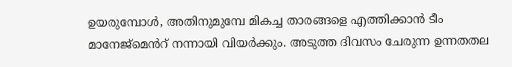ഉയരുമ്പോൾ, അതിനുമുമ്പേ മികച്ച താരങ്ങളെ എത്തിക്കാൻ ടീം മാനേജ്മെൻറ് നന്നായി വിയർക്കും. അടുത്ത ദിവസം ചേരുന്ന ഉന്നതതല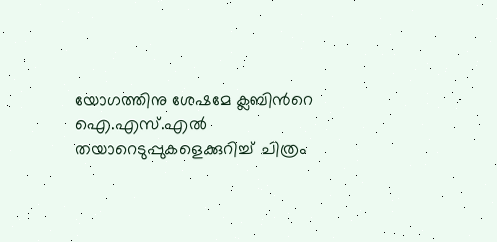യോഗത്തിനു ശേഷമേ ക്ലബിന്‍റെ ഐ.എസ്.എൽ തയാറെടുപ്പുകളെക്കുറിച്ച് ചിത്രം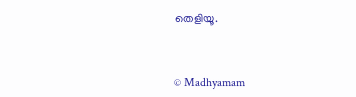തെളിയൂ.



© Madhyamam